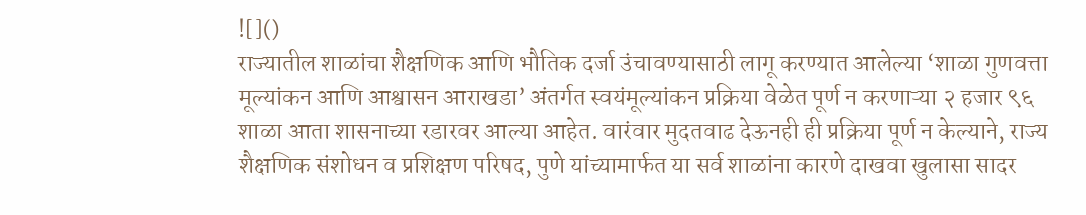![]()
राज्यातील शाळांचा शैक्षणिक आणि भौतिक दर्जा उंचावण्यासाठी लागू करण्यात आलेल्या ‘शाळा गुणवत्ता मूल्यांकन आणि आश्वासन आराखडा’ अंतर्गत स्वयंमूल्यांकन प्रक्रिया वेळेत पूर्ण न करणाऱ्या २ हजार ९६ शाळा आता शासनाच्या रडारवर आल्या आहेत. वारंवार मुदतवाढ देऊनही ही प्रक्रिया पूर्ण न केल्याने, राज्य शैक्षणिक संशोधन व प्रशिक्षण परिषद, पुणे यांच्यामार्फत या सर्व शाळांना कारणे दाखवा खुलासा सादर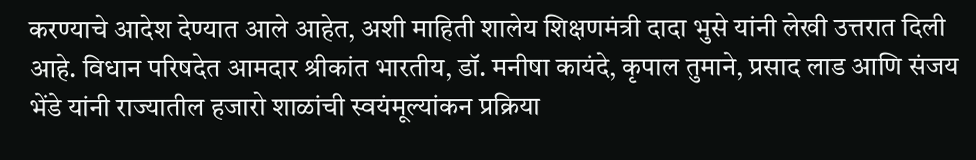करण्याचे आदेश देण्यात आले आहेत, अशी माहिती शालेय शिक्षणमंत्री दादा भुसे यांनी लेखी उत्तरात दिली आहे. विधान परिषदेत आमदार श्रीकांत भारतीय, डॉ. मनीषा कायंदे, कृपाल तुमाने, प्रसाद लाड आणि संजय भेंडे यांनी राज्यातील हजारो शाळांची स्वयंमूल्यांकन प्रक्रिया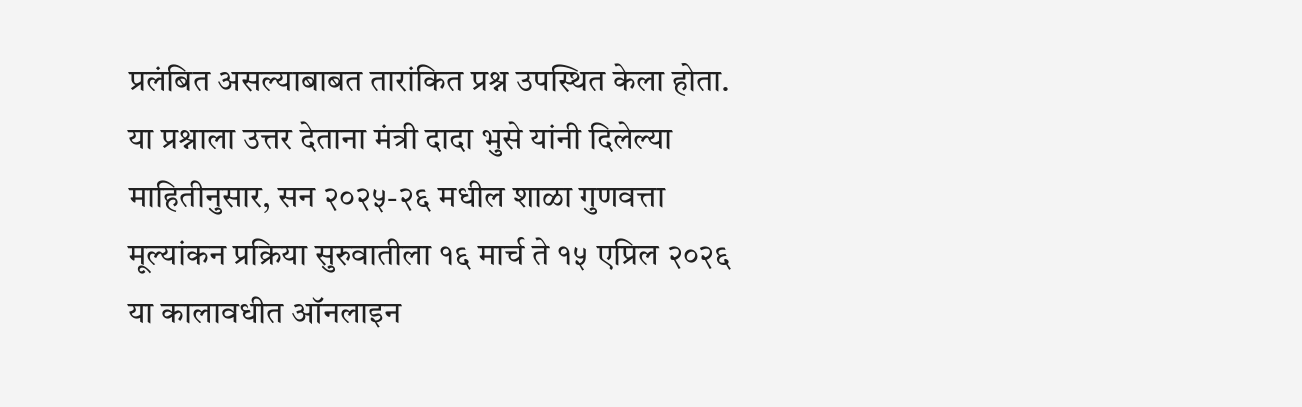प्रलंबित असल्याबाबत तारांकित प्रश्न उपस्थित केला होता. या प्रश्नाला उत्तर देताना मंत्री दादा भुसे यांनी दिलेल्या माहितीनुसार, सन २०२५-२६ मधील शाळा गुणवत्ता मूल्यांकन प्रक्रिया सुरुवातीला १६ मार्च ते १५ एप्रिल २०२६ या कालावधीत ऑनलाइन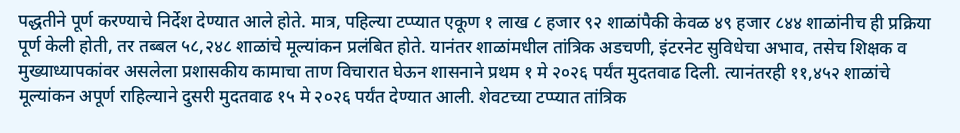पद्धतीने पूर्ण करण्याचे निर्देश देण्यात आले होते. मात्र, पहिल्या टप्प्यात एकूण १ लाख ८ हजार ९२ शाळांपैकी केवळ ४९ हजार ८४४ शाळांनीच ही प्रक्रिया पूर्ण केली होती, तर तब्बल ५८,२४८ शाळांचे मूल्यांकन प्रलंबित होते. यानंतर शाळांमधील तांत्रिक अडचणी, इंटरनेट सुविधेचा अभाव, तसेच शिक्षक व मुख्याध्यापकांवर असलेला प्रशासकीय कामाचा ताण विचारात घेऊन शासनाने प्रथम १ मे २०२६ पर्यंत मुदतवाढ दिली. त्यानंतरही ११,४५२ शाळांचे मूल्यांकन अपूर्ण राहिल्याने दुसरी मुदतवाढ १५ मे २०२६ पर्यंत देण्यात आली. शेवटच्या टप्प्यात तांत्रिक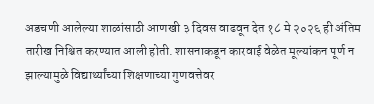अडचणी आलेल्या शाळांसाठी आणखी ३ दिवस वाढवून देत १८ मे २०२६ ही अंतिम तारीख निश्चित करण्यात आली होती. शासनाकडून कारवाई वेळेत मूल्यांकन पूर्ण न झाल्यामुळे विद्यार्थ्यांच्या शिक्षणाच्या गुणवत्तेवर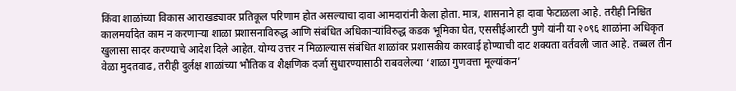किंवा शाळांच्या विकास आराखड्यावर प्रतिकूल परिणाम होत असल्याचा दावा आमदारांनी केला होता. मात्र, शासनाने हा दावा फेटाळला आहे. तरीही निश्चित कालमर्यादेत काम न करणाऱ्या शाळा प्रशासनाविरुद्ध आणि संबंधित अधिकाऱ्यांविरुद्ध कडक भूमिका घेत, एससीईआरटी पुणे यांनी या २०९६ शाळांना अधिकृत खुलासा सादर करण्याचे आदेश दिले आहेत. योग्य उत्तर न मिळाल्यास संबंधित शाळांवर प्रशासकीय कारवाई होण्याची दाट शक्यता वर्तवली जात आहे. तब्बल तीन वेळा मुदतवाढ, तरीही दुर्लक्ष शाळांच्या भौतिक व शैक्षणिक दर्जा सुधारण्यासाठी राबवलेल्या ‘शाळा गुणवत्ता मूल्यांकन’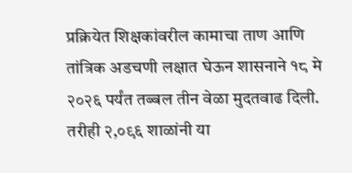प्रक्रियेत शिक्षकांवरील कामाचा ताण आणि तांत्रिक अडचणी लक्षात घेऊन शासनाने १८ मे २०२६ पर्यंत तब्बल तीन वेळा मुदतवाढ दिली. तरीही २,०९६ शाळांनी या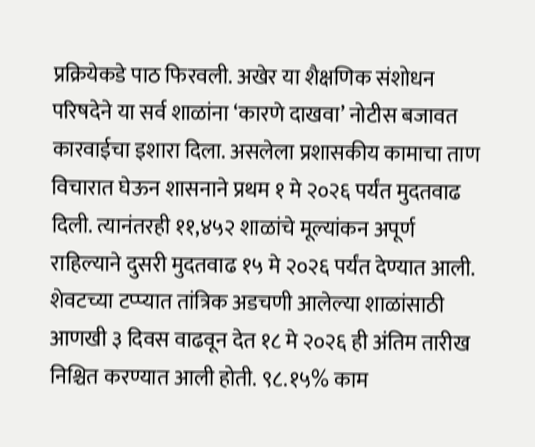प्रक्रियेकडे पाठ फिरवली. अखेर या शैक्षणिक संशोधन परिषदेने या सर्व शाळांना ‘कारणे दाखवा’ नोटीस बजावत कारवाईचा इशारा दिला. असलेला प्रशासकीय कामाचा ताण विचारात घेऊन शासनाने प्रथम १ मे २०२६ पर्यंत मुदतवाढ दिली. त्यानंतरही ११,४५२ शाळांचे मूल्यांकन अपूर्ण राहिल्याने दुसरी मुदतवाढ १५ मे २०२६ पर्यंत देण्यात आली. शेवटच्या टप्प्यात तांत्रिक अडचणी आलेल्या शाळांसाठी आणखी ३ दिवस वाढवून देत १८ मे २०२६ ही अंतिम तारीख निश्चित करण्यात आली होती. ९८.१५% काम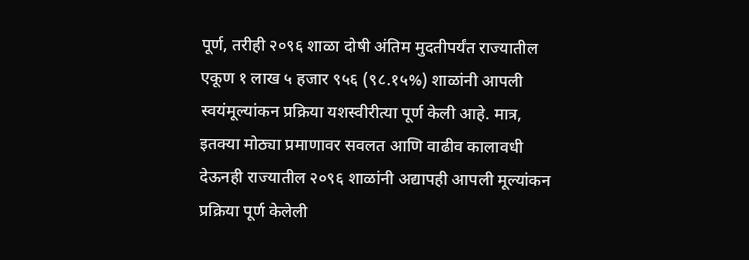पूर्ण, तरीही २०९६ शाळा दोषी अंतिम मुदतीपर्यंत राज्यातील एकूण १ लाख ५ हजार ९५६ (९८.१५%) शाळांनी आपली स्वयंमूल्यांकन प्रक्रिया यशस्वीरीत्या पूर्ण केली आहे. मात्र, इतक्या मोठ्या प्रमाणावर सवलत आणि वाढीव कालावधी देऊनही राज्यातील २०९६ शाळांनी अद्यापही आपली मूल्यांकन प्रक्रिया पूर्ण केलेली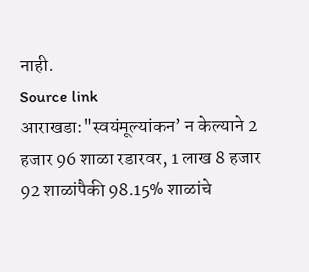नाही.
Source link
आराखडा:"स्वयंमूल्यांकन’ न केल्याने 2 हजार 96 शाळा रडारवर, 1 लाख 8 हजार 92 शाळांपैकी 98.15% शाळांचे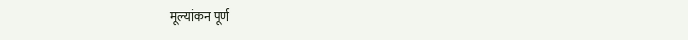मूल्यांकन पूर्ण